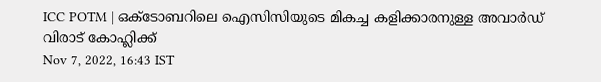ICC POTM | ഒക്ടോബറിലെ ഐസിസിയുടെ മികച്ച കളിക്കാരനുള്ള അവാർഡ് വിരാട് കോഹ്ലിക്ക്
Nov 7, 2022, 16:43 IST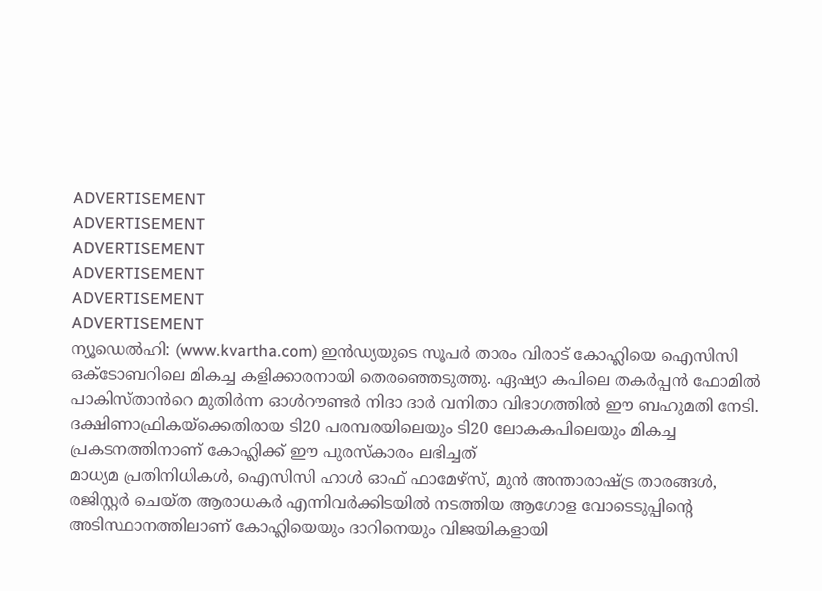ADVERTISEMENT
ADVERTISEMENT
ADVERTISEMENT
ADVERTISEMENT
ADVERTISEMENT
ADVERTISEMENT
ന്യൂഡെൽഹി: (www.kvartha.com) ഇൻഡ്യയുടെ സൂപർ താരം വിരാട് കോഹ്ലിയെ ഐസിസി ഒക്ടോബറിലെ മികച്ച കളിക്കാരനായി തെരഞ്ഞെടുത്തു. ഏഷ്യാ കപിലെ തകർപ്പൻ ഫോമിൽ പാകിസ്താൻറെ മുതിർന്ന ഓൾറൗണ്ടർ നിദാ ദാർ വനിതാ വിഭാഗത്തിൽ ഈ ബഹുമതി നേടി. ദക്ഷിണാഫ്രികയ്ക്കെതിരായ ടി20 പരമ്പരയിലെയും ടി20 ലോകകപിലെയും മികച്ച പ്രകടനത്തിനാണ് കോഹ്ലിക്ക് ഈ പുരസ്കാരം ലഭിച്ചത്
മാധ്യമ പ്രതിനിധികൾ, ഐസിസി ഹാൾ ഓഫ് ഫാമേഴ്സ്, മുൻ അന്താരാഷ്ട്ര താരങ്ങൾ, രജിസ്റ്റർ ചെയ്ത ആരാധകർ എന്നിവർക്കിടയിൽ നടത്തിയ ആഗോള വോടെടുപ്പിന്റെ അടിസ്ഥാനത്തിലാണ് കോഹ്ലിയെയും ദാറിനെയും വിജയികളായി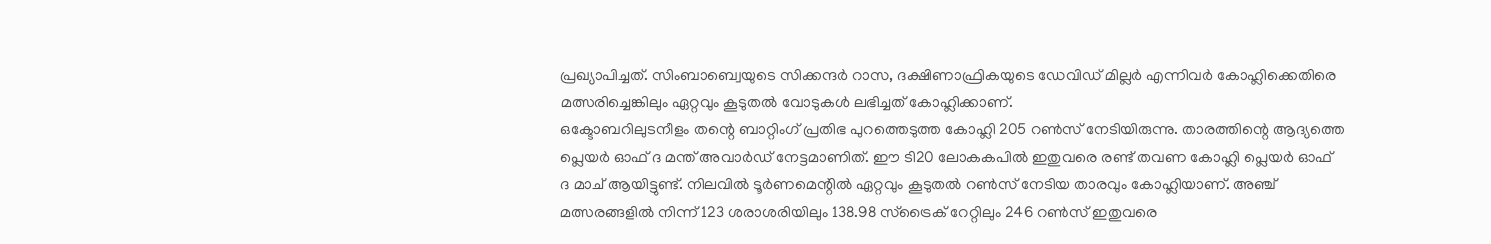പ്രഖ്യാപിച്ചത്. സിംബാബ്വെയുടെ സിക്കന്ദർ റാസ, ദക്ഷിണാഫ്രികയുടെ ഡേവിഡ് മില്ലർ എന്നിവർ കോഹ്ലിക്കെതിരെ മത്സരിച്ചെങ്കിലും ഏറ്റവും കൂടുതൽ വോടുകൾ ലഭിച്ചത് കോഹ്ലിക്കാണ്.
ഒക്ടോബറിലുടനീളം തന്റെ ബാറ്റിംഗ് പ്രതിഭ പുറത്തെടുത്ത കോഹ്ലി 205 റൺസ് നേടിയിരുന്നു. താരത്തിന്റെ ആദ്യത്തെ പ്ലെയർ ഓഫ് ദ മന്ത് അവാർഡ് നേട്ടമാണിത്. ഈ ടി20 ലോകകപിൽ ഇതുവരെ രണ്ട് തവണ കോഹ്ലി പ്ലെയർ ഓഫ് ദ മാച് ആയിട്ടുണ്ട്. നിലവിൽ ടൂർണമെന്റിൽ ഏറ്റവും കൂടുതൽ റൺസ് നേടിയ താരവും കോഹ്ലിയാണ്. അഞ്ച് മത്സരങ്ങളിൽ നിന്ന് 123 ശരാശരിയിലും 138.98 സ്ട്രൈക് റേറ്റിലും 246 റൺസ് ഇതുവരെ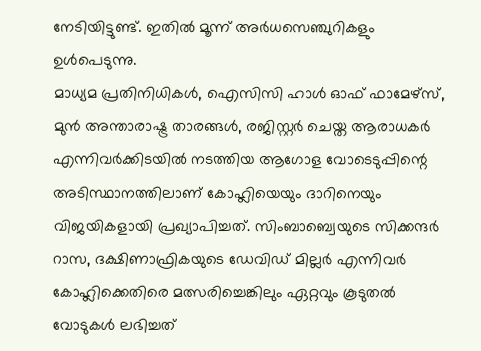നേടിയിട്ടുണ്ട്. ഇതിൽ മൂന്ന് അർധസെഞ്ചുറികളും ഉൾപെടുന്നു.
മാധ്യമ പ്രതിനിധികൾ, ഐസിസി ഹാൾ ഓഫ് ഫാമേഴ്സ്, മുൻ അന്താരാഷ്ട്ര താരങ്ങൾ, രജിസ്റ്റർ ചെയ്ത ആരാധകർ എന്നിവർക്കിടയിൽ നടത്തിയ ആഗോള വോടെടുപ്പിന്റെ അടിസ്ഥാനത്തിലാണ് കോഹ്ലിയെയും ദാറിനെയും വിജയികളായി പ്രഖ്യാപിച്ചത്. സിംബാബ്വെയുടെ സിക്കന്ദർ റാസ, ദക്ഷിണാഫ്രികയുടെ ഡേവിഡ് മില്ലർ എന്നിവർ കോഹ്ലിക്കെതിരെ മത്സരിച്ചെങ്കിലും ഏറ്റവും കൂടുതൽ വോടുകൾ ലഭിച്ചത്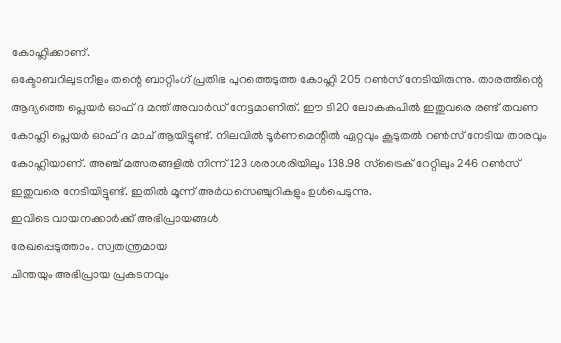കോഹ്ലിക്കാണ്.
ഒക്ടോബറിലുടനീളം തന്റെ ബാറ്റിംഗ് പ്രതിഭ പുറത്തെടുത്ത കോഹ്ലി 205 റൺസ് നേടിയിരുന്നു. താരത്തിന്റെ ആദ്യത്തെ പ്ലെയർ ഓഫ് ദ മന്ത് അവാർഡ് നേട്ടമാണിത്. ഈ ടി20 ലോകകപിൽ ഇതുവരെ രണ്ട് തവണ കോഹ്ലി പ്ലെയർ ഓഫ് ദ മാച് ആയിട്ടുണ്ട്. നിലവിൽ ടൂർണമെന്റിൽ ഏറ്റവും കൂടുതൽ റൺസ് നേടിയ താരവും കോഹ്ലിയാണ്. അഞ്ച് മത്സരങ്ങളിൽ നിന്ന് 123 ശരാശരിയിലും 138.98 സ്ട്രൈക് റേറ്റിലും 246 റൺസ് ഇതുവരെ നേടിയിട്ടുണ്ട്. ഇതിൽ മൂന്ന് അർധസെഞ്ചുറികളും ഉൾപെടുന്നു.
ഇവിടെ വായനക്കാർക്ക് അഭിപ്രായങ്ങൾ
രേഖപ്പെടുത്താം. സ്വതന്ത്രമായ
ചിന്തയും അഭിപ്രായ പ്രകടനവും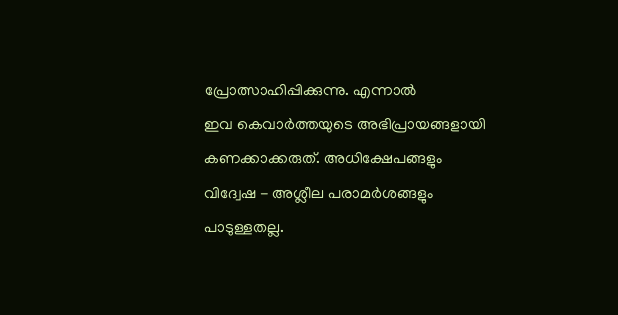പ്രോത്സാഹിപ്പിക്കുന്നു. എന്നാൽ
ഇവ കെവാർത്തയുടെ അഭിപ്രായങ്ങളായി
കണക്കാക്കരുത്. അധിക്ഷേപങ്ങളും
വിദ്വേഷ - അശ്ലീല പരാമർശങ്ങളും
പാടുള്ളതല്ല.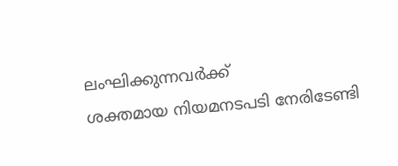ലംഘിക്കുന്നവർക്ക്
ശക്തമായ നിയമനടപടി നേരിടേണ്ടി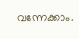വന്നേക്കാം.